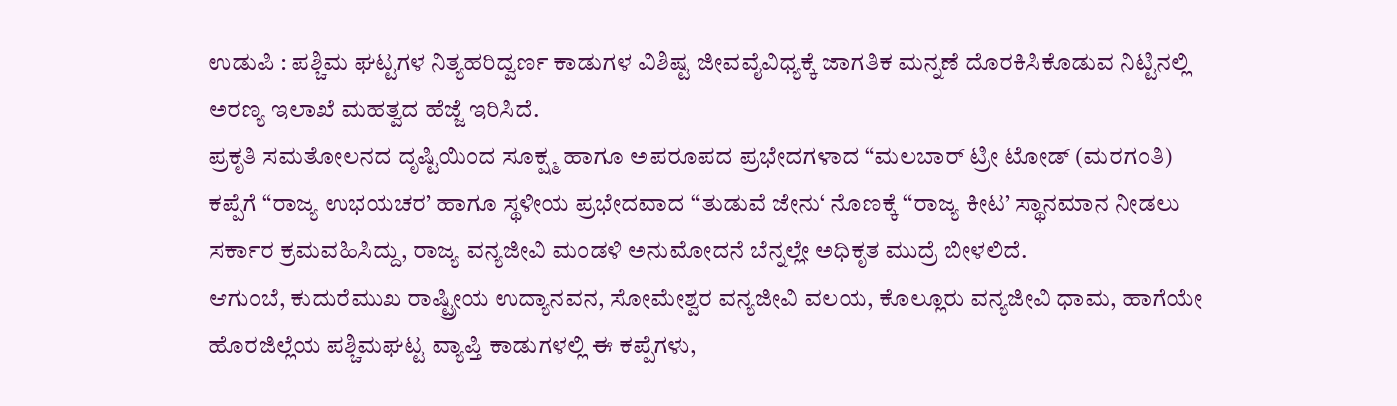ಉಡುಪಿ : ಪಶ್ಚಿಮ ಘಟ್ಟಗಳ ನಿತ್ಯಹರಿದ್ವರ್ಣ ಕಾಡುಗಳ ವಿಶಿಷ್ಟ ಜೀವವೈವಿಧ್ಯಕ್ಕೆ ಜಾಗತಿಕ ಮನ್ನಣೆ ದೊರಕಿಸಿಕೊಡುವ ನಿಟ್ಟಿನಲ್ಲಿ ಅರಣ್ಯ ಇಲಾಖೆ ಮಹತ್ವದ ಹೆಜ್ಜೆ ಇರಿಸಿದೆ.
ಪ್ರಕೃತಿ ಸಮತೋಲನದ ದೃಷ್ಟಿಯಿಂದ ಸೂಕ್ಷ್ಮ ಹಾಗೂ ಅಪರೂಪದ ಪ್ರಭೇದಗಳಾದ “ಮಲಬಾರ್ ಟ್ರೀ ಟೋಡ್ (ಮರಗಂತಿ) ಕಪ್ಪೆಗೆ “ರಾಜ್ಯ ಉಭಯಚರ’ ಹಾಗೂ ಸ್ಥಳೀಯ ಪ್ರಭೇದವಾದ “ತುಡುವೆ ಜೇನು‘ ನೊಣಕ್ಕೆ “ರಾಜ್ಯ ಕೀಟ’ ಸ್ಥಾನಮಾನ ನೀಡಲು ಸರ್ಕಾರ ಕ್ರಮವಹಿಸಿದ್ದು, ರಾಜ್ಯ ವನ್ಯಜೀವಿ ಮಂಡಳಿ ಅನುಮೋದನೆ ಬೆನ್ನಲ್ಲೇ ಅಧಿಕೃತ ಮುದ್ರೆ ಬೀಳಲಿದೆ.
ಆಗುಂಬೆ, ಕುದುರೆಮುಖ ರಾಷ್ಟ್ರೀಯ ಉದ್ಯಾನವನ, ಸೋಮೇಶ್ವರ ವನ್ಯಜೀವಿ ವಲಯ, ಕೊಲ್ಲೂರು ವನ್ಯಜೀವಿ ಧಾಮ, ಹಾಗೆಯೇ ಹೊರಜಿಲ್ಲೆಯ ಪಶ್ಚಿಮಘಟ್ಟ ವ್ಯಾಪ್ತಿ ಕಾಡುಗಳಲ್ಲಿ ಈ ಕಪ್ಪೆಗಳು,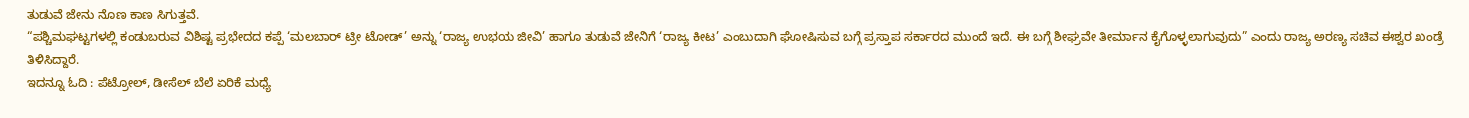ತುಡುವೆ ಜೇನು ನೊಣ ಕಾಣ ಸಿಗುತ್ತವೆ.
“ಪಶ್ಚಿಮಘಟ್ಟಗಳಲ್ಲಿ ಕಂಡುಬರುವ ವಿಶಿಷ್ಟ ಪ್ರಭೇದದ ಕಪ್ಪೆ ‘ಮಲಬಾರ್ ಟ್ರೀ ಟೋಡ್’ ಅನ್ನು ‘ರಾಜ್ಯ ಉಭಯ ಜೀವಿ’ ಹಾಗೂ ತುಡುವೆ ಜೇನಿಗೆ ‘ರಾಜ್ಯ ಕೀಟ’ ಎಂಬುದಾಗಿ ಘೋಷಿಸುವ ಬಗ್ಗೆ ಪ್ರಸ್ತಾಪ ಸರ್ಕಾರದ ಮುಂದೆ ಇದೆ. ಈ ಬಗ್ಗೆ ಶೀಘ್ರವೇ ತೀರ್ಮಾನ ಕೈಗೊಳ್ಳಲಾಗುವುದು” ಎಂದು ರಾಜ್ಯ ಅರಣ್ಯ ಸಚಿವ ಈಶ್ವರ ಖಂಡ್ರೆ ತಿಳಿಸಿದ್ದಾರೆ.
ಇದನ್ನೂ ಓದಿ : ಪೆಟ್ರೋಲ್, ಡೀಸೆಲ್ ಬೆಲೆ ಏರಿಕೆ ಮಧ್ಯೆ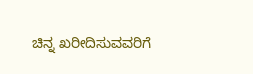ಚಿನ್ನ ಖರೀದಿಸುವವರಿಗೆ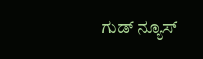ಗುಡ್ ನ್ಯೂಸ್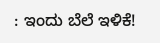: ಇಂದು ಬೆಲೆ ಇಳಿಕೆ!